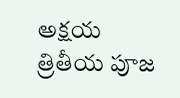అక్షయ త్రితీయ పూజ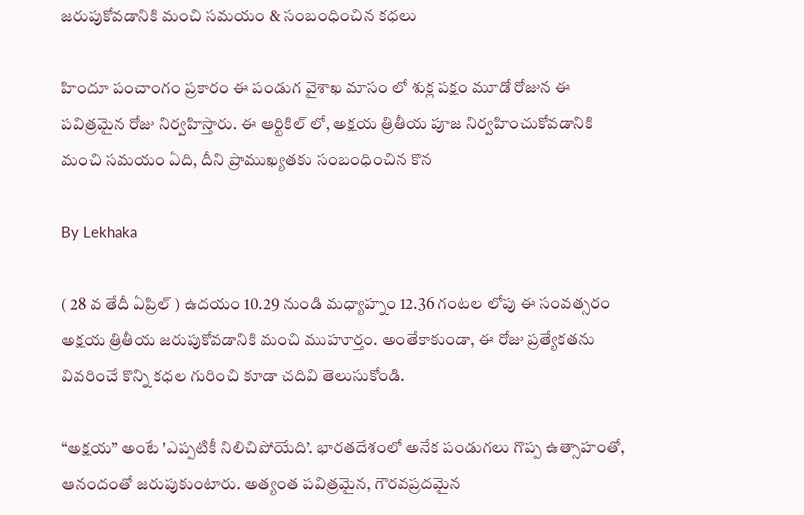జరుపుకోవడానికి మంచి సమయం & సంబంధించిన కధలు

హిందూ పంచాంగం ప్రకారం ఈ పండుగ వైశాఖ మాసం లో శుక్ల పక్షం మూడో రోజున ఈ పవిత్రమైన రోజు నిర్వహిస్తారు. ఈ ఆర్టికిల్ లో, అక్షయ త్రితీయ పూజ నిర్వహించుకోవడానికి మంచి సమయం ఏది, దీని ప్రాముఖ్యతకు సంబంధించిన కొన

By Lekhaka

( 28 వ తేదీ ఏప్రిల్ ) ఉదయం 10.29 నుండి మధ్యాహ్నం 12.36 గంటల లోపు ఈ సంవత్సరం అక్షయ త్రితీయ జరుపుకోవడానికి మంచి ముహూర్త౦. అంతేకాకుండా, ఈ రోజు ప్రత్యేకతను వివరించే కొన్ని కధల గురించి కూడా చదివి తెలుసుకోండి.

“అక్షయ” అంటే 'ఎప్పటికీ నిలిచిపోయేది’. భారతదేశంలో అనేక పండుగలు గొప్ప ఉత్సాహంతో, ఆనందంతో జరుపుకుంటారు. అత్యంత పవిత్రమైన, గౌరవప్రదమైన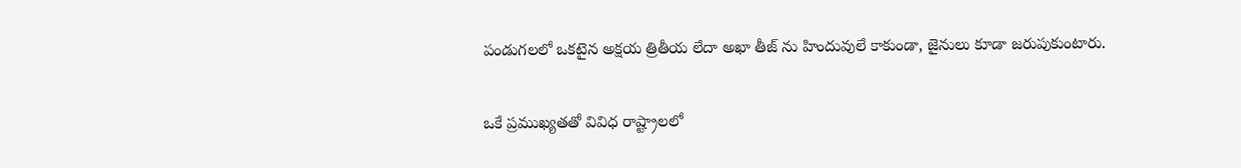పండుగలలో ఒకటైన అక్షయ త్రితీయ లేదా అఖా తీజ్ ను హిందువులే కాకుండా, జైనులు కూడా జరుపుకుంటారు.

ఒకే ప్రముఖ్యతతో వివిధ రాష్ట్రాలలో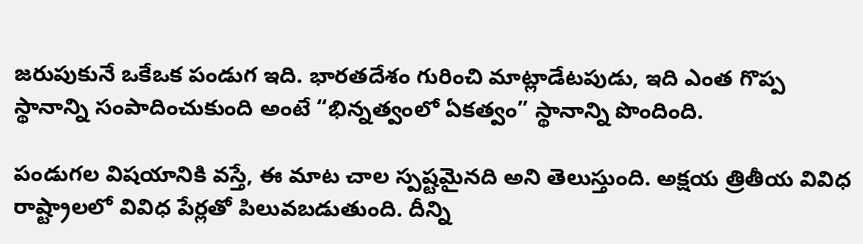జరుపుకునే ఒకేఒక పండుగ ఇది. భారతదేశం గురించి మాట్లాడేటపుడు, ఇది ఎంత గొప్ప స్థానాన్ని సంపాదించుకుంది అంటే “భిన్నత్వంలో ఏకత్వం” స్థానాన్ని పొందింది.

పండుగల విషయానికి వస్తే, ఈ మాట చాల స్పష్టమైనది అని తెలుస్తుంది. అక్షయ త్రితీయ వివిధ రాష్ట్రాలలో వివిధ పేర్లతో పిలువబడుతుంది. దీన్ని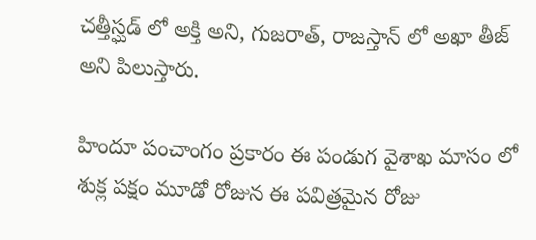చత్తీస్ఘడ్ లో అక్తి అని, గుజరాత్, రాజస్తాన్ లో అఖా తీజ్ అని పిలుస్తారు.

హిందూ పంచాంగం ప్రకారం ఈ పండుగ వైశాఖ మాసం లో శుక్ల పక్షం మూడో రోజున ఈ పవిత్రమైన రోజు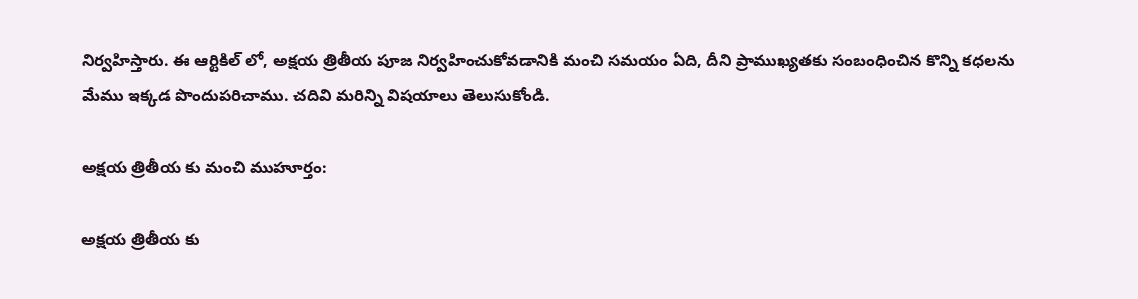నిర్వహిస్తారు. ఈ ఆర్టికిల్ లో, అక్షయ త్రితీయ పూజ నిర్వహించుకోవడానికి మంచి సమయం ఏది, దీని ప్రాముఖ్యతకు సంబంధించిన కొన్ని కధలను మేము ఇక్కడ పొందుపరిచాము. చదివి మరిన్ని విషయాలు తెలుసుకోండి.

అక్షయ త్రితీయ కు మంచి ముహూర్తం:

అక్షయ త్రితీయ కు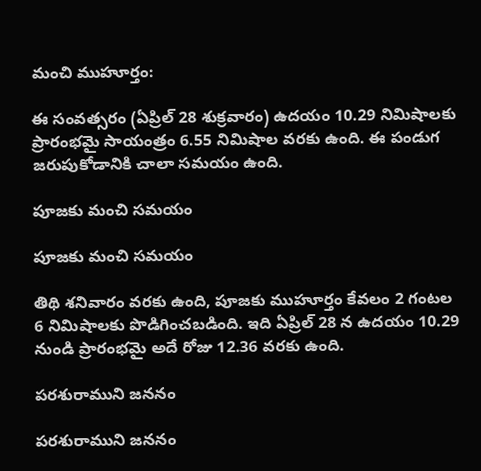మంచి ముహూర్తం:

ఈ సంవత్సరం (ఏప్రిల్ 28 శుక్రవారం) ఉదయం 10.29 నిమిషాలకు ప్రారంభమై సాయంత్రం 6.55 నిమిషాల వరకు ఉంది. ఈ పండుగ జరుపుకోడానికి చాలా సమయం ఉంది.

పూజకు మంచి సమయం

పూజకు మంచి సమయం

తిథి శనివారం వరకు ఉంది, పూజకు ముహూర్తం కేవలం 2 గంటల 6 నిమిషాలకు పొడిగించబడింది. ఇది ఏప్రిల్ 28 న ఉదయం 10.29 నుండి ప్రారంభమై అదే రోజు 12.36 వరకు ఉంది.

పరశురాముని జననం

పరశురాముని జననం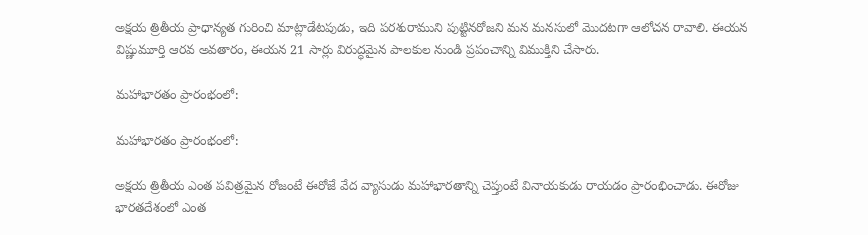అక్షయ త్రితీయ ప్రాధాన్యత గురించి మాట్లాడేటపుడు, ఇది పరశురాముని పుట్టినరోజని మన మనసులో మొదటగా ఆలోచన రావాలి. ఈయన విష్ణుమూర్తి ఆరవ అవతారం, ఈయన 21 సార్లు విరుద్ధమైన పాలకుల నుండి ప్రపంచాన్ని విముక్తిని చేసారు.

మహాభారతం ప్రారంభంలో:

మహాభారతం ప్రారంభంలో:

అక్షయ త్రితీయ ఎంత పవిత్రమైన రోజంటే ఈరోజే వేద వ్యాసుడు మహాభారతాన్ని చెప్తుంటే వినాయకుడు రాయడం ప్రారంభించాడు. ఈరోజు భారతదేశంలో ఎంత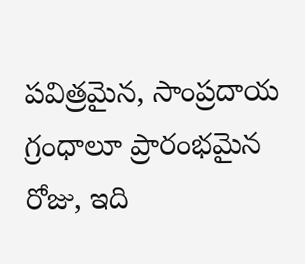పవిత్రమైన, సాంప్రదాయ గ్రంధాలూ ప్రారంభమైన రోజు, ఇది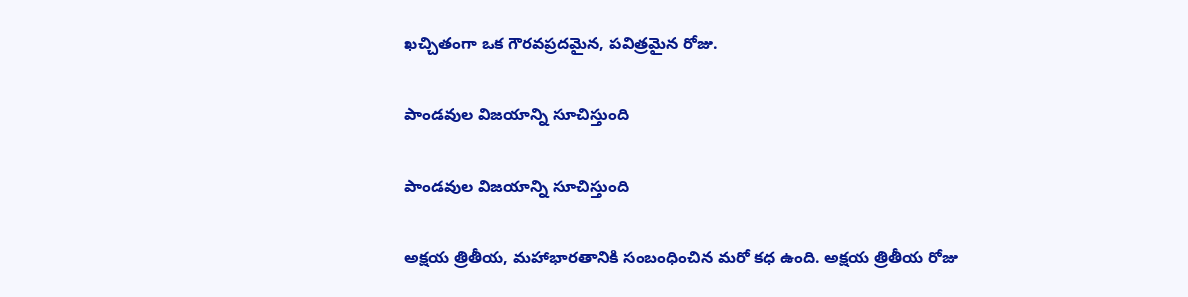ఖచ్చితంగా ఒక గౌరవప్రదమైన, పవిత్రమైన రోజు.

పాండవుల విజయాన్ని సూచిస్తుంది

పాండవుల విజయాన్ని సూచిస్తుంది

అక్షయ త్రితీయ, మహాభారతానికి సంబంధించిన మరో కధ ఉంది. అక్షయ త్రితీయ రోజు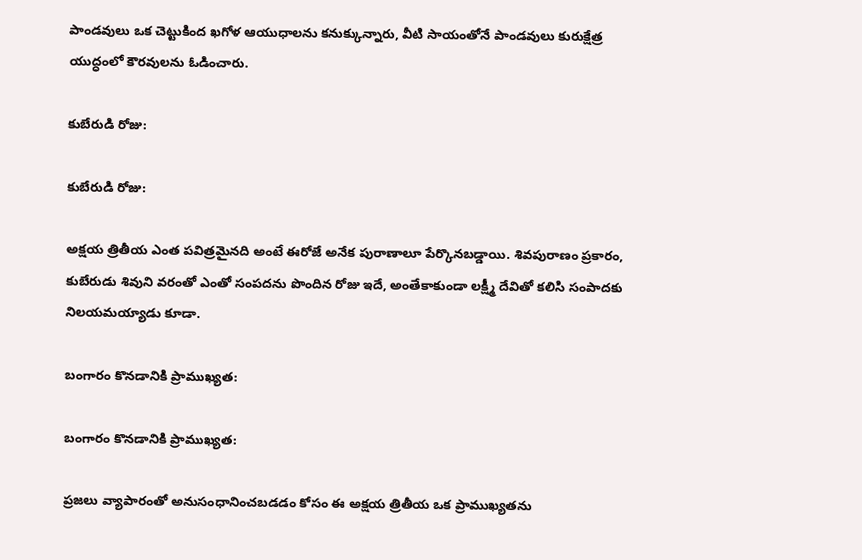పాండవులు ఒక చెట్టుకింద ఖగోళ ఆయుధాలను కనుక్కున్నారు, వీటి సాయంతోనే పాండవులు కురుక్షేత్ర యుద్ధంలో కౌరవులను ఓడించారు.

కుబేరుడి రోజు:

కుబేరుడి రోజు:

అక్షయ త్రితీయ ఎంత పవిత్రమైనది అంటే ఈరోజే అనేక పురాణాలూ పేర్కొనబడ్డాయి. శివపురాణం ప్రకారం, కుబేరుడు శివుని వరంతో ఎంతో సంపదను పొందిన రోజు ఇదే, అంతేకాకుండా లక్ష్మీ దేవితో కలిసి సంపాదకు నిలయమయ్యాడు కూడా.

బంగారం కొనడానికి ప్రాముఖ్యత:

బంగారం కొనడానికి ప్రాముఖ్యత:

ప్రజలు వ్యాపారంతో అనుసంధానించబడడం కోసం ఈ అక్షయ త్రితీయ ఒక ప్రాముఖ్యతను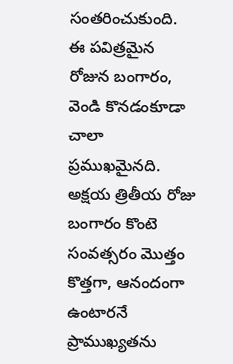సంతరించుకుంది. ఈ పవిత్రమైన రోజున బంగారం, వెండి కొనడంకూడా చాలా ప్రముఖమైనది. అక్షయ త్రితీయ రోజు బంగారం కొంటె సంవత్సరం మొత్తం కొత్తగా, ఆనందంగా ఉంటారనే ప్రాముఖ్యతను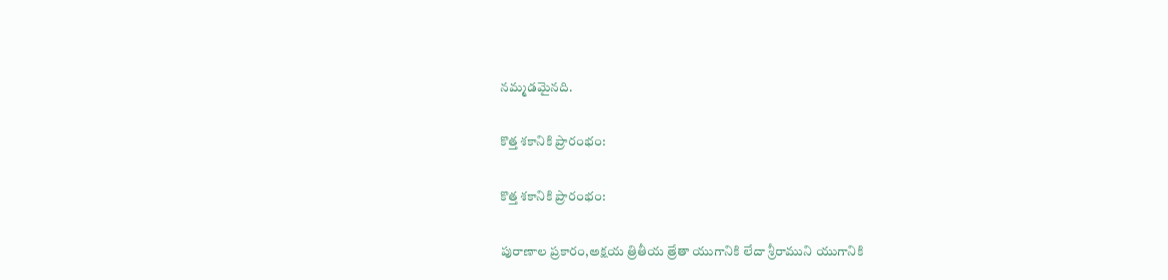నమ్మడమైనది.

కొత్త శకానికి ప్రారంభం:

కొత్త శకానికి ప్రారంభం:

పురాణాల ప్రకారం,అక్షయ త్రితీయ త్రేతా యుగానికి లేదా శ్రీరాముని యుగానికి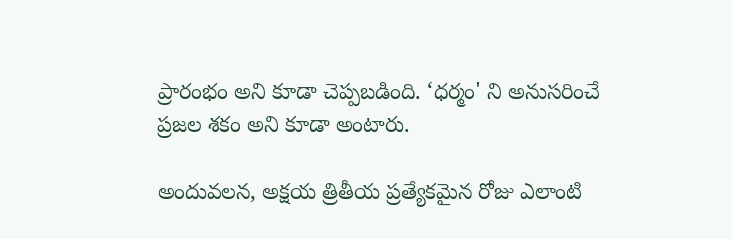ప్రారంభం అని కూడా చెప్పబడింది. ‘ధర్మం' ని అనుసరించే ప్రజల శకం అని కూడా అంటారు.

అందువలన, అక్షయ త్రితీయ ప్రత్యేకమైన రోజు ఎలాంటి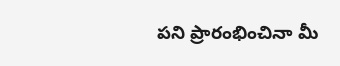పని ప్రారంభించినా మీ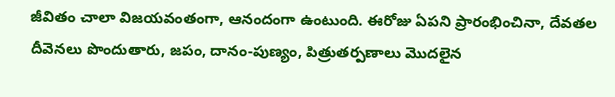జీవితం చాలా విజయవంతంగా, ఆనందంగా ఉంటుంది. ఈరోజు ఏపని ప్రారంభించినా, దేవతల దీవెనలు పొందుతారు, జపం, దానం-పుణ్యం, పిత్రుతర్పణాలు మొదలైన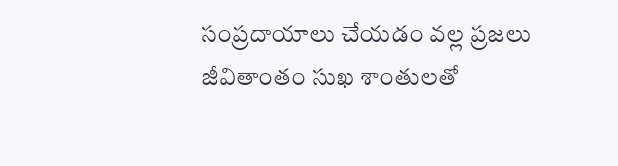సంప్రదాయాలు చేయడం వల్ల ప్రజలు జీవితాంతం సుఖ శాంతులతో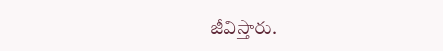జీవిస్తారు.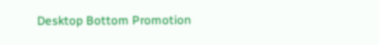Desktop Bottom Promotion